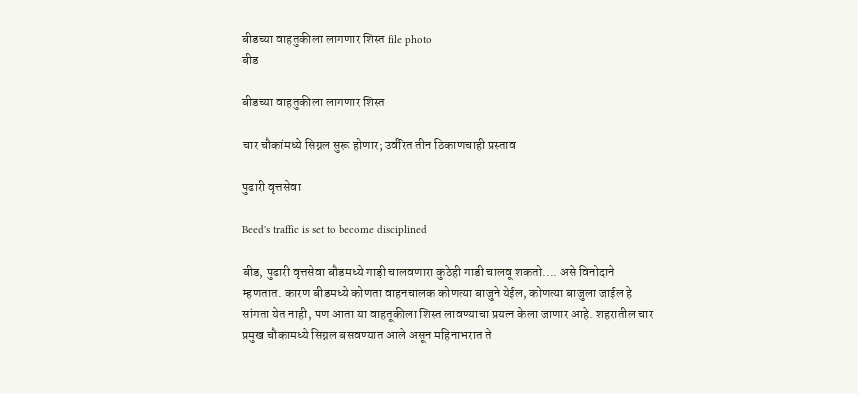बीडच्या वाहतुकीला लागणार शिस्त file photo
बीड

बीडच्या वाहतुकीला लागणार शिस्त

चार चौकांमध्ये सिग्नल सुरू होणार; उर्वरित तीन ठिकाणचाही प्रस्ताव

पुढारी वृत्तसेवा

Beed's traffic is set to become disciplined

बीड, पुढारी वृत्तसेवा बौडमध्ये गाड़ी चालवणारा कुठेही गाडी चालवू शकतो.... असे विनोदाने म्हणतात. कारण बीडमध्ये कोणता वाहनचालक कोणत्या बाजुने येईल, कोणत्या बाजुला जाईल हे सांगता येत नाही, पण आता या वाहतूकीला शिस्त लावण्याचा प्रयत्न केला जाणार आहे. शहरातील चार प्रमुख चौकामध्ये सिग्नल बसवण्यात आले असून महिनाभरात ते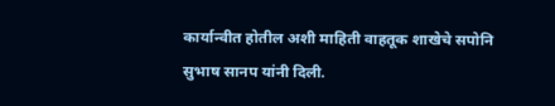कार्यान्वीत होतील अशी माहिती वाहतूक शाखेचे सपोनि सुभाष सानप यांनी दिली.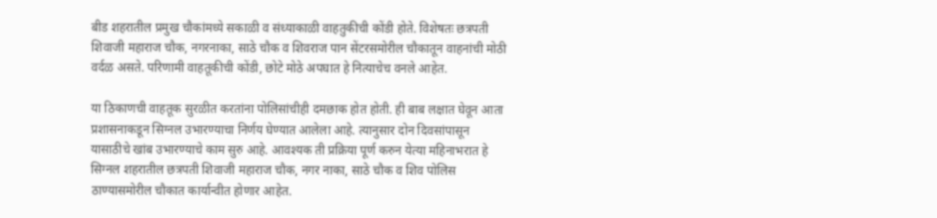बीड शहरातील प्रमुख चौकांमध्ये सकाळी व संध्याकाळी वाहतुकीची कोंडी होते. विशेषतः छत्रपती शिवाजी महाराज चौक, नगरनाका, साठे चौक व शिवराज पान सेंटरसमोरील चौकातून वाहनांची मोठी वर्दळ असते. परिणामी वाहतूकीची कोंडी, छोटे मोठे अपघात हे नित्याचेच वनले आहेत.

या ठिकाणची वाहतूक सुरळीत करतांना पोलिसांचीही दमछाक होत होती. ही बाब लक्षात घेवून आता प्रशासनाकडून सिग्नल उभारण्याचा निर्णय घेण्यात आलेला आहे. त्यानुसार दोन दिवसांपासून यासाठीचे खांब उभारण्याचे काम सुरु आहे. आवश्यक ती प्रक्रिया पूर्ण करुन येत्या महिनाभरात हे सिग्नल शहरातील छत्रपती शिवाजी महाराज चौक, नगर नाका, साठे चौक व शिव पोलिस ठाण्यासमोरील चौकात कार्यान्वीत होणार आहेत.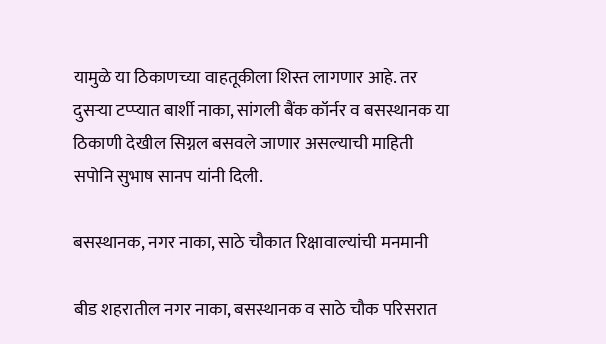यामुळे या ठिकाणच्या वाहतूकीला शिस्त लागणार आहे. तर दुसऱ्या टप्प्यात बार्शी नाका, सांगली बैंक कॉर्नर व बसस्थानक या ठिकाणी देखील सिग्नल बसवले जाणार असल्याची माहिती सपोनि सुभाष सानप यांनी दिली.

बसस्थानक, नगर नाका, साठे चौकात रिक्षावाल्यांची मनमानी

बीड शहरातील नगर नाका, बसस्थानक व साठे चौक परिसरात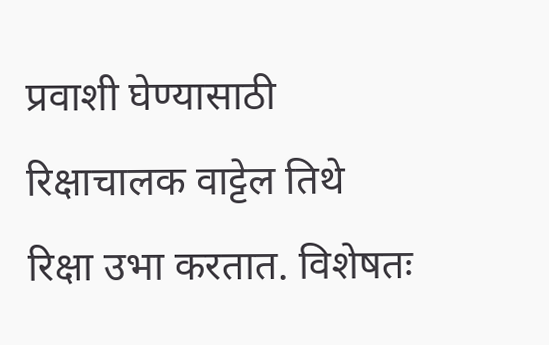प्रवाशी घेण्यासाठी रिक्षाचालक वाट्टेल तिथे रिक्षा उभा करतात. विशेषतः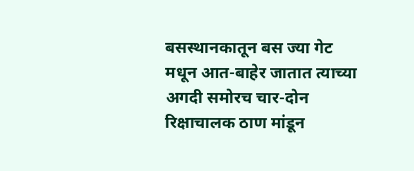बसस्थानकातून बस ज्या गेट मधून आत-बाहेर जातात त्याच्या अगदी समोरच चार-दोन रिक्षाचालक ठाण मांडून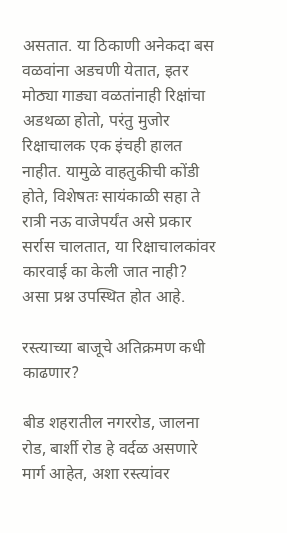असतात. या ठिकाणी अनेकदा बस वळवांना अडचणी येतात, इतर मोठ्या गाड्या वळतांनाही रिक्षांचा अडथळा होतो, परंतु मुजोर रिक्षाचालक एक इंचही हालत नाहीत. यामुळे वाहतुकीची कोंडी होते, विशेषतः सायंकाळी सहा ते रात्री नऊ वाजेपर्यंत असे प्रकार सर्रास चालतात, या रिक्षाचालकांवर कारवाई का केली जात नाही? असा प्रश्न उपस्थित होत आहे.

रस्त्याच्या बाजूचे अतिक्रमण कधी काढणार?

बीड शहरातील नगररोड, जालना रोड, बार्शी रोड हे वर्दळ असणारे मार्ग आहेत, अशा रस्त्यांवर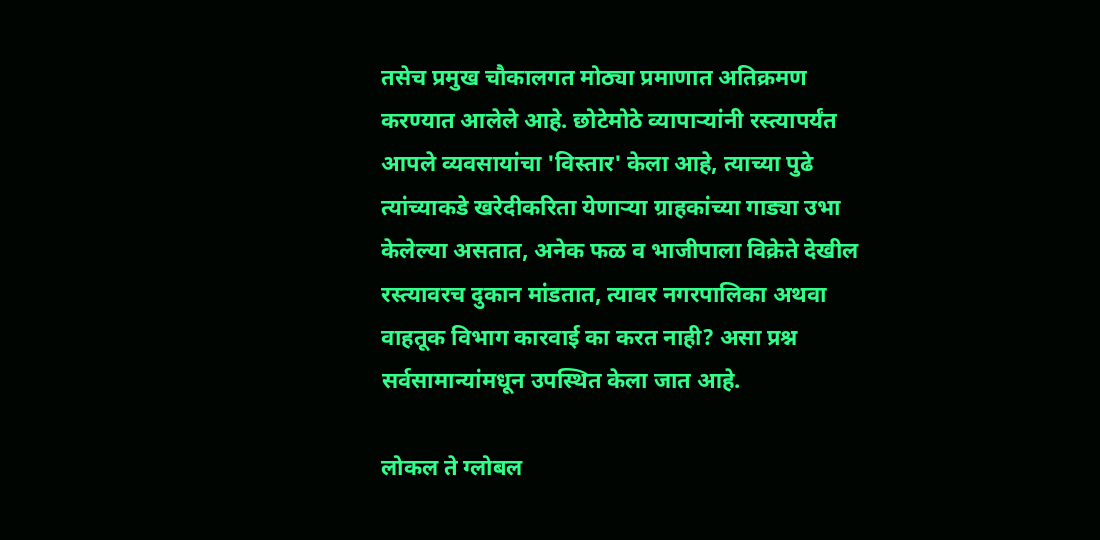तसेच प्रमुख चौकालगत मोठ्या प्रमाणात अतिक्रमण करण्यात आलेले आहे. छोटेमोठे व्यापाऱ्यांनी रस्त्यापर्यंत आपले व्यवसायांचा 'विस्तार' केला आहे, त्याच्या पुढे त्यांच्याकडे खरेदीकरिता येणाऱ्या ग्राहकांच्या गाड्या उभा केलेल्या असतात, अनेक फळ व भाजीपाला विक्रेते देखील रस्त्यावरच दुकान मांडतात, त्यावर नगरपालिका अथवा वाहतूक विभाग कारवाई का करत नाही? असा प्रश्न सर्वसामान्यांमधून उपस्थित केला जात आहे.

लोकल ते ग्लोबल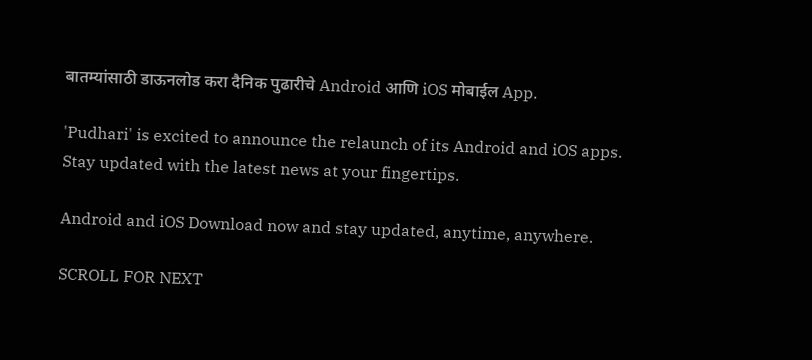बातम्यांसाठी डाऊनलोड करा दैनिक पुढारीचे Android आणि iOS मोबाईल App.

'Pudhari' is excited to announce the relaunch of its Android and iOS apps. Stay updated with the latest news at your fingertips.

Android and iOS Download now and stay updated, anytime, anywhere.

SCROLL FOR NEXT